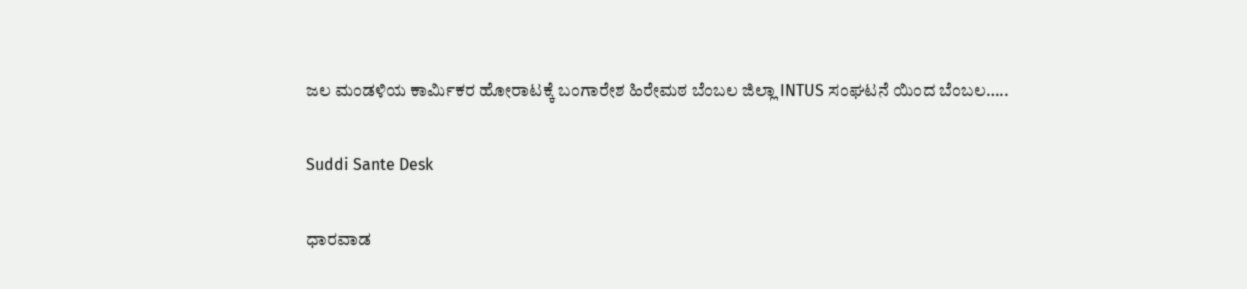ಜಲ ಮಂಡಳಿಯ ಕಾರ್ಮಿಕರ ಹೋರಾಟಕ್ಕೆ ಬಂಗಾರೇಶ ಹಿರೇಮಠ ಬೆಂಬಲ ಜಿಲ್ಲಾ INTUS ಸಂಘಟನೆ ಯಿಂದ ಬೆಂಬಲ…..

Suddi Sante Desk

ಧಾರವಾಡ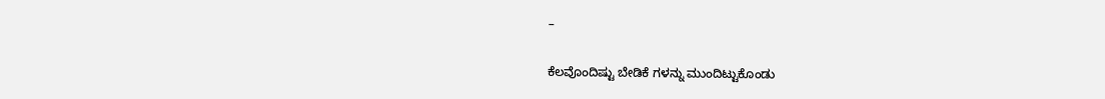–

ಕೆಲವೊಂದಿಷ್ಟು ಬೇಡಿಕೆ ಗಳನ್ನು ಮುಂದಿಟ್ಟುಕೊಂಡು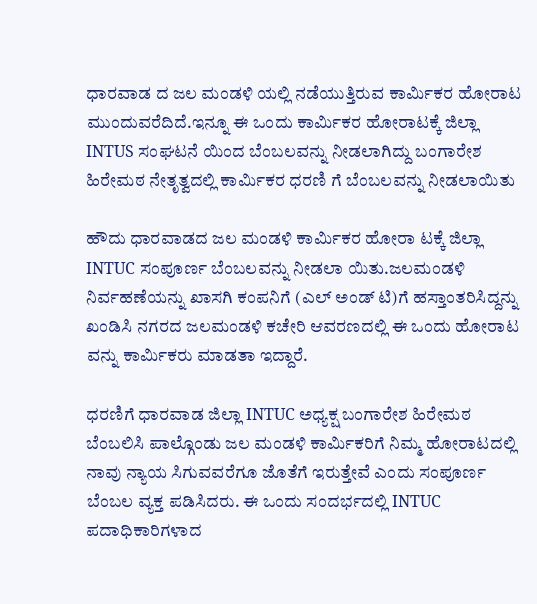ಧಾರವಾಡ ದ ಜಲ ಮಂಡಳಿ ಯಲ್ಲಿ ನಡೆಯುತ್ತಿರುವ ಕಾರ್ಮಿಕರ ಹೋರಾಟ ಮುಂದುವರೆದಿದೆ.ಇನ್ನೂ ಈ ಒಂದು ಕಾರ್ಮಿಕರ ಹೋರಾಟಕ್ಕೆ ಜಿಲ್ಲಾ INTUS ಸಂಘಟನೆ ಯಿಂದ ಬೆಂಬಲವನ್ನು ನೀಡಲಾಗಿದ್ದು ಬಂಗಾರೇಶ ಹಿರೇಮಠ ನೇತೃತ್ವದಲ್ಲಿ ಕಾರ್ಮಿಕರ ಧರಣಿ ಗೆ ಬೆಂಬಲವನ್ನು ನೀಡಲಾಯಿತು

ಹೌದು ಧಾರವಾಡದ ಜಲ ಮಂಡಳಿ ಕಾರ್ಮಿಕರ ಹೋರಾ ಟಕ್ಕೆ ಜಿಲ್ಲಾ INTUC ಸಂಪೂರ್ಣ ಬೆಂಬಲವನ್ನು ನೀಡಲಾ ಯಿತು.ಜಲಮಂಡಳಿ ನಿರ್ವಹಣೆಯನ್ನು ಖಾಸಗಿ ಕಂಪನಿಗೆ (ಎಲ್ ಅಂಡ್ ಟಿ)ಗೆ ಹಸ್ತಾಂತರಿಸಿದ್ದನ್ನು ಖಂಡಿಸಿ ನಗರದ ಜಲಮಂಡಳಿ ಕಚೇರಿ ಆವರಣದಲ್ಲಿ ಈ ಒಂದು ಹೋರಾಟ ವನ್ನು ಕಾರ್ಮಿಕರು ಮಾಡತಾ ಇದ್ದಾರೆ.

ಧರಣಿಗೆ ಧಾರವಾಡ ಜಿಲ್ಲಾ INTUC ಅಧ್ಯಕ್ಷ ಬಂಗಾರೇಶ ಹಿರೇಮಠ ಬೆಂಬಲಿಸಿ ಪಾಲ್ಗೊಂಡು ಜಲ ಮಂಡಳಿ ಕಾರ್ಮಿಕರಿಗೆ ನಿಮ್ಮ ಹೋರಾಟದಲ್ಲಿ ನಾವು ನ್ಯಾಯ ಸಿಗುವವರೆಗೂ ಜೊತೆಗೆ ಇರುತ್ತೇವೆ ಎಂದು ಸಂಪೂರ್ಣ ಬೆಂಬಲ ವ್ಯಕ್ತ ಪಡಿಸಿದರು. ಈ ಒಂದು ಸಂದರ್ಭದಲ್ಲಿ INTUC ಪದಾಧಿಕಾರಿಗಳಾದ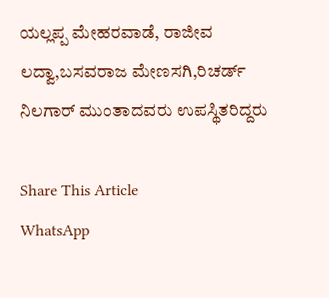ಯಲ್ಲಪ್ಪ ಮೇಹರವಾಡೆ, ರಾಜೀವ ಲದ್ವಾ,ಬಸವರಾಜ ಮೇಣಸಗಿ,ರಿಚರ್ಡ್ ನಿಲಗಾರ್ ಮುಂತಾದವರು ಉಪಸ್ಥಿತರಿದ್ದರು

Share This Article
WhatsApp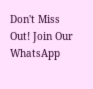Don't Miss Out! Join Our WhatsApp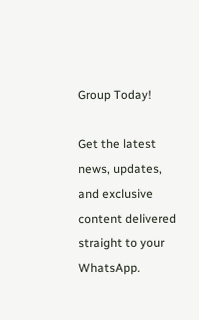Group Today!

Get the latest news, updates, and exclusive content delivered straight to your WhatsApp.